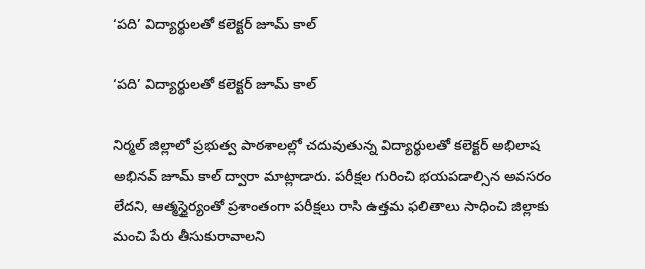‘పది’ విద్యార్థులతో కలెక్టర్‌ జూమ్‌ కాల్‌

‘పది’ విద్యార్థులతో కలెక్టర్‌ జూమ్‌ కాల్‌

నిర్మల్ జిల్లాలో ప్రభుత్వ పాఠశాలల్లో చదువుతున్న విద్యార్థులతో కలెక్టర్ అభిలాష అభినవ్‌ జూమ్ కాల్ ద్వారా మాట్లాడారు. పరీక్షల గురించి భయపడాల్సిన అవసరం లేదని, ఆత్మస్థైర్యంతో ప్రశాంతంగా పరీక్షలు రాసి ఉత్తమ ఫలితాలు సాధించి జిల్లాకు మంచి పేరు తీసుకురావాలని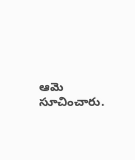ఆమె సూచించారు.